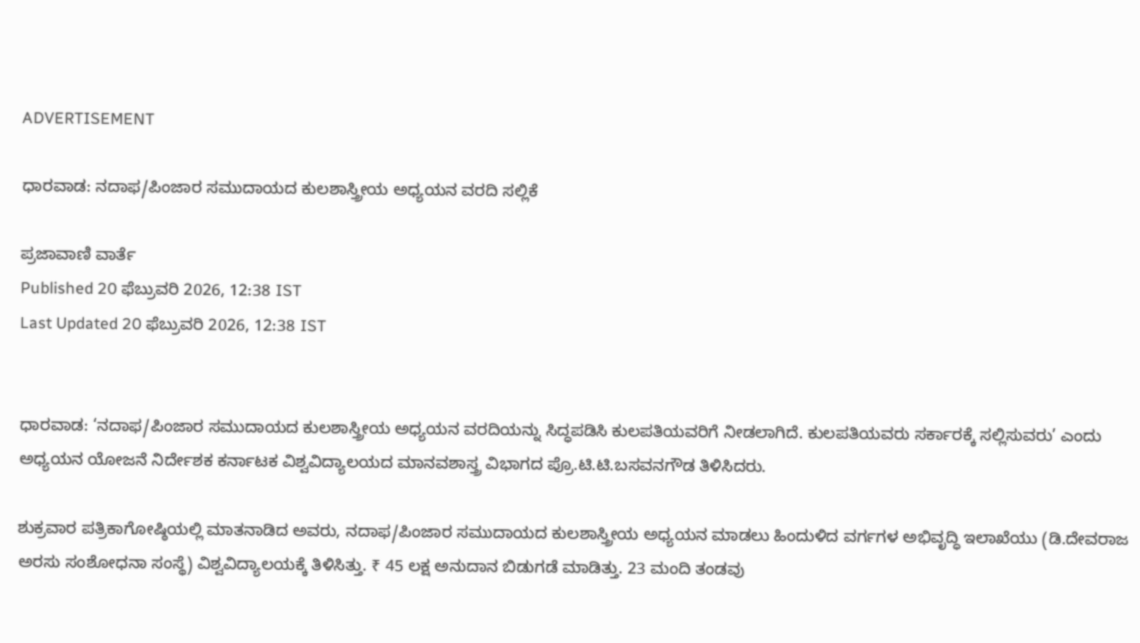ADVERTISEMENT

ಧಾರವಾಡ: ನದಾಫ/ಪಿಂಜಾರ ಸಮುದಾಯದ ಕುಲಶಾಸ್ತ್ರೀಯ ಅಧ್ಯಯನ ವರದಿ ಸಲ್ಲಿಕೆ

ಪ್ರಜಾವಾಣಿ ವಾರ್ತೆ
Published 20 ಫೆಬ್ರುವರಿ 2026, 12:38 IST
Last Updated 20 ಫೆಬ್ರುವರಿ 2026, 12:38 IST


ಧಾರವಾಡ: ‘ನದಾಫ/ಪಿಂಜಾರ ಸಮುದಾಯದ ಕುಲಶಾಸ್ತ್ರೀಯ ಅಧ್ಯಯನ ವರದಿಯನ್ನು ಸಿದ್ಧಪಡಿಸಿ ಕುಲಪತಿಯವರಿಗೆ ನೀಡಲಾಗಿದೆ. ಕುಲಪತಿಯವರು ಸರ್ಕಾರಕ್ಕೆ ಸಲ್ಲಿಸುವರು’ ಎಂದು ಅಧ್ಯಯನ ಯೋಜನೆ ನಿರ್ದೇಶಕ ಕರ್ನಾಟಕ ವಿಶ್ವವಿದ್ಯಾಲಯದ ಮಾನವಶಾಸ್ತ್ರ ವಿಭಾಗದ ಪ್ರೊ.ಟಿ.ಟಿ.ಬಸವನಗೌಡ ತಿಳಿಸಿದರು.

ಶುಕ್ರವಾರ ಪತ್ರಿಕಾಗೋಷ್ಠಿಯಲ್ಲಿ ಮಾತನಾಡಿದ ಅವರು, ನದಾಫ/ಪಿಂಜಾರ ಸಮುದಾಯದ ಕುಲಶಾಸ್ತ್ರೀಯ ಅಧ್ಯಯನ ಮಾಡಲು ಹಿಂದುಳಿದ ವರ್ಗಗಳ ಅಭಿವೃದ್ಧಿ ಇಲಾಖೆಯು (ಡಿ.ದೇವರಾಜ ಅರಸು ಸಂಶೋಧನಾ ಸಂಸ್ಥೆ) ವಿಶ್ವವಿದ್ಯಾಲಯಕ್ಕೆ ತಿಳಿಸಿತ್ತು. ₹ 45 ಲಕ್ಷ ಅನುದಾನ ಬಿಡುಗಡೆ ಮಾಡಿತ್ತು. 23 ಮಂದಿ ತಂಡವು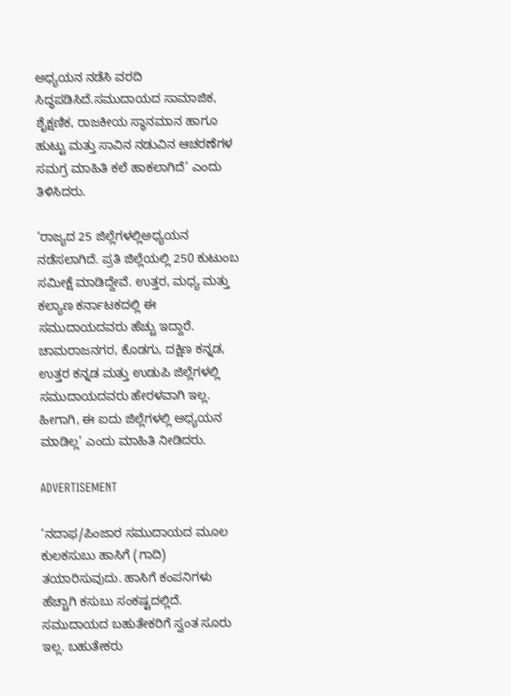ಅಧ್ಯಯನ ನಡೆಸಿ ವರದಿ ಸಿದ್ಧಪಡಿಸಿದೆ.ಸಮುದಾಯದ ಸಾಮಾಜಿಕ, ಶೈಕ್ಷಣಿಕ, ರಾಜಕೀಯ ಸ್ಥಾನಮಾನ ಹಾಗೂ ಹುಟ್ಟು ಮತ್ತು ಸಾವಿನ ನಡುವಿನ ಆಚರಣೆಗಳ ಸಮಗ್ರ ಮಾಹಿತಿ ಕಲೆ ಹಾಕಲಾಗಿದೆ’ ಎಂದು ತಿಳಿಸಿದರು.

‘ರಾಜ್ಯದ 25 ಜಿಲ್ಲೆಗಳಲ್ಲಿಅಧ್ಯಯನ ನಡೆಸಲಾಗಿದೆ. ಪ್ರತಿ ಜಿಲ್ಲೆಯಲ್ಲಿ 250 ಕುಟುಂಬ ಸಮೀಕ್ಷೆ ಮಾಡಿದ್ದೇವೆ. ಉತ್ತರ, ಮಧ್ಯ ಮತ್ತು ಕಲ್ಯಾಣ ಕರ್ನಾಟಕದಲ್ಲಿ ಈ ಸಮುದಾಯದವರು ಹೆಚ್ಚು ಇದ್ದಾರೆ. ಚಾಮರಾಜನಗರ, ಕೊಡಗು, ದಕ್ಷಿಣ ಕನ್ನಡ, ಉತ್ತರ ಕನ್ನಡ ಮತ್ತು ಉಡುಪಿ ಜಿಲ್ಲೆಗಳಲ್ಲಿ ಸಮುದಾಯದವರು ಹೇರಳವಾಗಿ ಇಲ್ಲ. ಹೀಗಾಗಿ, ಈ ಐದು ಜಿಲ್ಲೆಗಳಲ್ಲಿ ಅಧ್ಯಯನ ಮಾಡಿಲ್ಲ’ ಎಂದು ಮಾಹಿತಿ ನೀಡಿದರು.

ADVERTISEMENT

‘ನದಾಫ/ಪಿಂಜಾರ ಸಮುದಾಯದ ಮೂಲ ಕುಲಕಸುಬು ಹಾಸಿಗೆ (ಗಾದಿ) ತಯಾರಿಸುವುದು. ಹಾಸಿಗೆ ಕಂಪನಿಗಳು ಹೆಚ್ಚಾಗಿ ಕಸುಬು ಸಂಕಷ್ಟದಲ್ಲಿದೆ. ಸಮುದಾಯದ ಬಹುತೇಕರಿಗೆ ಸ್ವಂತ ಸೂರು ಇಲ್ಲ. ಬಹುತೇಕರು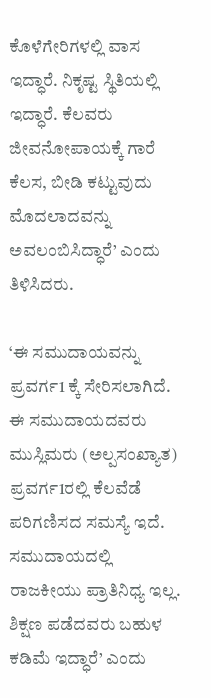ಕೊಳೆಗೇರಿಗಳಲ್ಲಿ ವಾಸ ಇದ್ಧಾರೆ. ನಿ‌ಕೃಷ್ಟ ಸ್ಥಿತಿಯಲ್ಲಿ ಇದ್ಧಾರೆ. ಕೆಲವರು ಜೀವನೋಪಾಯಕ್ಕೆ ಗಾರೆ ಕೆಲಸ, ಬೀಡಿ ಕಟ್ಟುವುದು ಮೊದಲಾದವನ್ನು ಅವಲಂಬಿಸಿದ್ಧಾರೆ’ ಎಂದು ತಿಳಿಸಿದರು.

‘ಈ ಸಮುದಾಯವನ್ನು ಪ್ರವರ್ಗ1 ಕ್ಕೆ ಸೇರಿಸಲಾಗಿದೆ. ಈ ಸಮುದಾಯದವರು ಮುಸ್ಲಿಮರು (ಅಲ್ಪಸಂಖ್ಯಾತ) ಪ್ರವರ್ಗ1ರಲ್ಲಿ ಕೆಲವೆಡೆ ಪರಿಗಣಿಸದ ಸಮಸ್ಯೆ ಇದೆ. ಸಮುದಾಯದಲ್ಲಿ ರಾಜಕೀಯು ಪ್ರಾತಿನಿಧ್ಯ ಇಲ್ಲ. ಶಿಕ್ಷಣ ಪಡೆದವರು ಬಹುಳ ಕಡಿಮೆ ಇದ್ಧಾರೆ’ ಎಂದು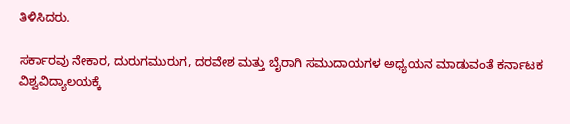ತಿಳಿಸಿದರು.

ಸರ್ಕಾರವು ನೇಕಾರ, ದುರುಗಮುರುಗ, ದರವೇಶ ಮತ್ತು ಬೈರಾಗಿ ಸಮುದಾಯಗಳ ಅಧ್ಯಯನ ಮಾಡುವಂತೆ ಕರ್ನಾಟಕ ವಿಶ್ವವಿದ್ಯಾಲಯಕ್ಕೆ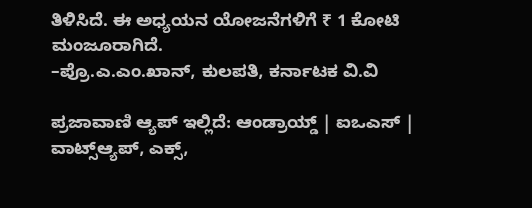ತಿಳಿಸಿದೆ. ಈ ಅಧ್ಯಯನ ಯೋಜನೆಗಳಿಗೆ ₹ 1 ಕೋಟಿ ಮಂಜೂರಾಗಿದೆ.
–ಪ್ರೊ.ಎ.ಎಂ.ಖಾನ್‌, ಕುಲಪತಿ, ಕರ್ನಾಟಕ ವಿ.ವಿ

ಪ್ರಜಾವಾಣಿ ಆ್ಯಪ್ ಇಲ್ಲಿದೆ: ಆಂಡ್ರಾಯ್ಡ್ | ಐಒಎಸ್ | ವಾಟ್ಸ್ಆ್ಯಪ್, ಎಕ್ಸ್,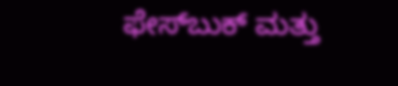ಫೇಸ್‌ಬುಕ್ ಮತ್ತು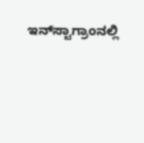ಇನ್‌ಸ್ಟಾಗ್ರಾಂನಲ್ಲಿ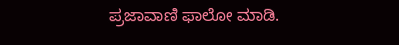ಪ್ರಜಾವಾಣಿ ಫಾಲೋ ಮಾಡಿ.